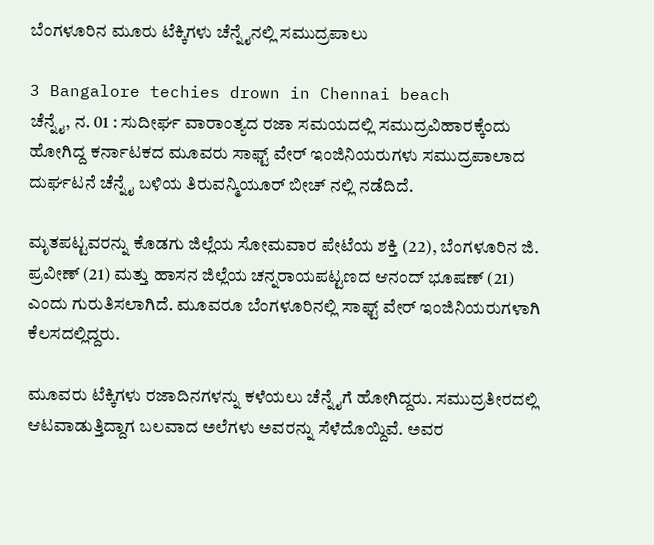ಬೆಂಗಳೂರಿನ ಮೂರು ಟೆಕ್ಕಿಗಳು ಚೆನ್ನೈನಲ್ಲಿ ಸಮುದ್ರಪಾಲು

3 Bangalore techies drown in Chennai beach
ಚೆನ್ನೈ, ನ. 01 : ಸುದೀರ್ಘ ವಾರಾಂತ್ಯದ ರಜಾ ಸಮಯದಲ್ಲಿ ಸಮುದ್ರವಿಹಾರಕ್ಕೆಂದು ಹೋಗಿದ್ದ ಕರ್ನಾಟಕದ ಮೂವರು ಸಾಫ್ಟ್ ವೇರ್ ಇಂಜಿನಿಯರುಗಳು ಸಮುದ್ರಪಾಲಾದ ದುರ್ಘಟನೆ ಚೆನ್ನೈ ಬಳಿಯ ತಿರುವನ್ಮಿಯೂರ್ ಬೀಚ್ ನಲ್ಲಿ ನಡೆದಿದೆ.

ಮೃತಪಟ್ಟವರನ್ನು ಕೊಡಗು ಜಿಲ್ಲೆಯ ಸೋಮವಾರ ಪೇಟೆಯ ಶಕ್ತಿ (22), ಬೆಂಗಳೂರಿನ ಜಿ. ಪ್ರವೀಣ್ (21) ಮತ್ತು ಹಾಸನ ಜಿಲ್ಲೆಯ ಚನ್ನರಾಯಪಟ್ಟಣದ ಆನಂದ್ ಭೂಷಣ್ (21) ಎಂದು ಗುರುತಿಸಲಾಗಿದೆ. ಮೂವರೂ ಬೆಂಗಳೂರಿನಲ್ಲಿ ಸಾಫ್ಟ್ ವೇರ್ ಇಂಜಿನಿಯರುಗಳಾಗಿ ಕೆಲಸದಲ್ಲಿದ್ದರು.

ಮೂವರು ಟೆಕ್ಕಿಗಳು ರಜಾದಿನಗಳನ್ನು ಕಳೆಯಲು ಚೆನ್ನೈಗೆ ಹೋಗಿದ್ದರು. ಸಮುದ್ರತೀರದಲ್ಲಿ ಆಟವಾಡುತ್ತಿದ್ದಾಗ ಬಲವಾದ ಅಲೆಗಳು ಅವರನ್ನು ಸೆಳೆದೊಯ್ದಿವೆ. ಅವರ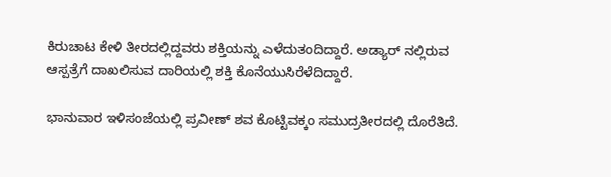ಕಿರುಚಾಟ ಕೇಳಿ ತೀರದಲ್ಲಿದ್ದವರು ಶಕ್ತಿಯನ್ನು ಎಳೆದುತಂದಿದ್ದಾರೆ. ಅಡ್ಯಾರ್ ನಲ್ಲಿರುವ ಆಸ್ಪತ್ರೆಗೆ ದಾಖಲಿಸುವ ದಾರಿಯಲ್ಲಿ ಶಕ್ತಿ ಕೊನೆಯುಸಿರೆಳೆದಿದ್ದಾರೆ.

ಭಾನುವಾರ ಇಳಿಸಂಜೆಯಲ್ಲಿ ಪ್ರವೀಣ್ ಶವ ಕೊಟ್ಟಿವಕ್ಕಂ ಸಮುದ್ರತೀರದಲ್ಲಿ ದೊರೆತಿದೆ.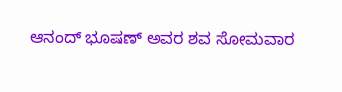ಆನಂದ್ ಭೂಷಣ್ ಅವರ ಶವ ಸೋಮವಾರ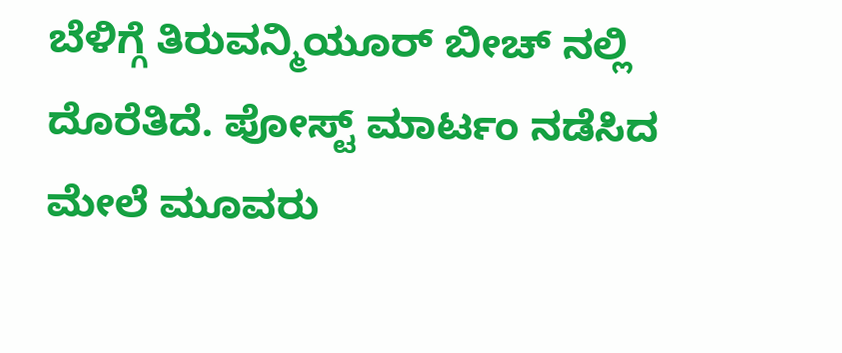ಬೆಳಿಗ್ಗೆ ತಿರುವನ್ಮಿಯೂರ್ ಬೀಚ್ ನಲ್ಲಿ ದೊರೆತಿದೆ. ಪೋಸ್ಟ್ ಮಾರ್ಟಂ ನಡೆಸಿದ ಮೇಲೆ ಮೂವರು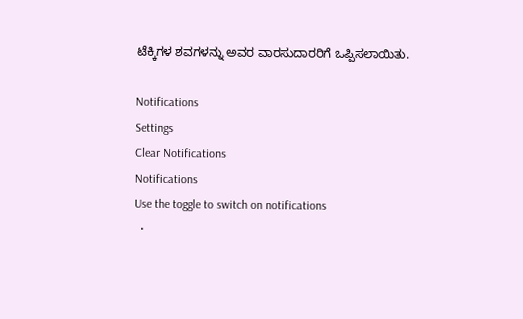ಟೆಕ್ಕಿಗಳ ಶವಗಳನ್ನು ಅವರ ವಾರಸುದಾರರಿಗೆ ಒಪ್ಪಿಸಲಾಯಿತು.

Notifications
Settings
Clear Notifications
Notifications
Use the toggle to switch on notifications
  •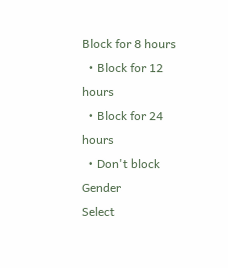Block for 8 hours
  • Block for 12 hours
  • Block for 24 hours
  • Don't block
Gender
Select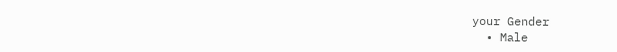your Gender
  • Male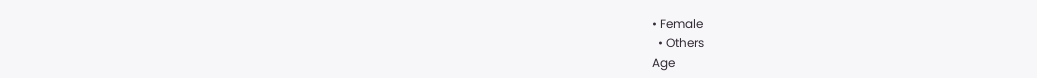• Female
  • Others
Age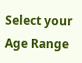Select your Age Range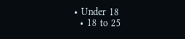• Under 18
  • 18 to 25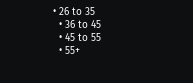• 26 to 35
  • 36 to 45
  • 45 to 55
  • 55+